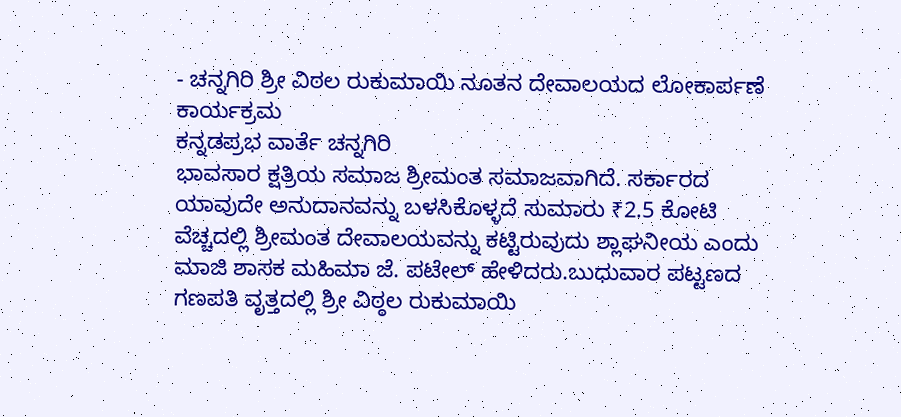- ಚನ್ನಗಿರಿ ಶ್ರೀ ವಿಠಲ ರುಕುಮಾಯಿ ನೂತನ ದೇವಾಲಯದ ಲೋಕಾರ್ಪಣೆ ಕಾರ್ಯಕ್ರಮ
ಕನ್ನಡಪ್ರಭ ವಾರ್ತೆ ಚನ್ನಗಿರಿ
ಭಾವಸಾರ ಕ್ಷತ್ರಿಯ ಸಮಾಜ ಶ್ರೀಮಂತ ಸಮಾಜವಾಗಿದೆ. ಸರ್ಕಾರದ ಯಾವುದೇ ಅನುದಾನವನ್ನು ಬಳಸಿಕೊಳ್ಳದೆ ಸುಮಾರು ₹2.5 ಕೋಟಿ ವೆಚ್ಚದಲ್ಲಿ ಶ್ರೀಮಂತ ದೇವಾಲಯವನ್ನು ಕಟ್ಟಿರುವುದು ಶ್ಲಾಘನೀಯ ಎಂದು ಮಾಜಿ ಶಾಸಕ ಮಹಿಮಾ ಜೆ. ಪಟೇಲ್ ಹೇಳಿದರು.ಬುಧುವಾರ ಪಟ್ಟಣದ ಗಣಪತಿ ವೃತ್ತದಲ್ಲಿ ಶ್ರೀ ವಿಠ್ಠಲ ರುಕುಮಾಯಿ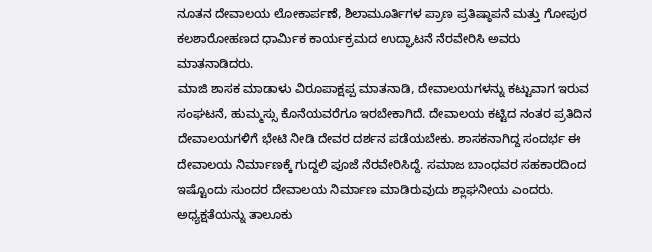ನೂತನ ದೇವಾಲಯ ಲೋಕಾರ್ಪಣೆ, ಶಿಲಾಮೂರ್ತಿಗಳ ಪ್ರಾಣ ಪ್ರತಿಷ್ಠಾಪನೆ ಮತ್ತು ಗೋಪುರ ಕಲಶಾರೋಹಣದ ಧಾರ್ಮಿಕ ಕಾರ್ಯಕ್ರಮದ ಉದ್ಘಾಟನೆ ನೆರವೇರಿಸಿ ಅವರು ಮಾತನಾಡಿದರು.
ಮಾಜಿ ಶಾಸಕ ಮಾಡಾಳು ವಿರೂಪಾಕ್ಷಪ್ಪ ಮಾತನಾಡಿ, ದೇವಾಲಯಗಳನ್ನು ಕಟ್ಟುವಾಗ ಇರುವ ಸಂಘಟನೆ, ಹುಮ್ಮಸ್ಸು ಕೊನೆಯವರೆಗೂ ಇರಬೇಕಾಗಿದೆ. ದೇವಾಲಯ ಕಟ್ಟಿದ ನಂತರ ಪ್ರತಿದಿನ ದೇವಾಲಯಗಳಿಗೆ ಭೇಟಿ ನೀಡಿ ದೇವರ ದರ್ಶನ ಪಡೆಯಬೇಕು. ಶಾಸಕನಾಗಿದ್ದ ಸಂದರ್ಭ ಈ ದೇವಾಲಯ ನಿರ್ಮಾಣಕ್ಕೆ ಗುದ್ದಲಿ ಪೂಜೆ ನೆರವೇರಿಸಿದ್ದೆ. ಸಮಾಜ ಬಾಂಧವರ ಸಹಕಾರದಿಂದ ಇಷ್ಟೊಂದು ಸುಂದರ ದೇವಾಲಯ ನಿರ್ಮಾಣ ಮಾಡಿರುವುದು ಶ್ಲಾಘನೀಯ ಎಂದರು.
ಅಧ್ಯಕ್ಷತೆಯನ್ನು ತಾಲೂಕು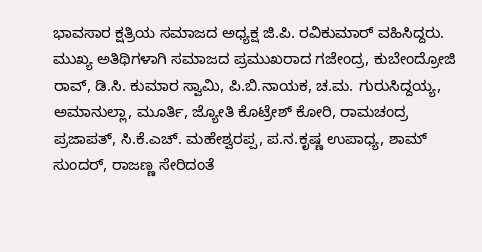ಭಾವಸಾರ ಕ್ಷತ್ರಿಯ ಸಮಾಜದ ಅಧ್ಯಕ್ಷ ಜಿ.ಪಿ. ರವಿಕುಮಾರ್ ವಹಿಸಿದ್ದರು. ಮುಖ್ಯ ಅತಿಥಿಗಳಾಗಿ ಸಮಾಜದ ಪ್ರಮುಖರಾದ ಗಜೇಂದ್ರ, ಕುಬೇಂದ್ರೋಜಿ ರಾವ್, ಡಿ.ಸಿ. ಕುಮಾರ ಸ್ವಾಮಿ, ಪಿ.ಬಿ.ನಾಯಕ, ಚ.ಮ. ಗುರುಸಿದ್ದಯ್ಯ, ಅಮಾನುಲ್ಲಾ, ಮೂರ್ತಿ, ಜ್ಯೋತಿ ಕೊಟ್ರೇಶ್ ಕೋರಿ, ರಾಮಚಂದ್ರ ಪ್ರಜಾಪತ್, ಸಿ.ಕೆ.ಎಚ್. ಮಹೇಶ್ವರಪ್ಪ, ಪ.ನ.ಕೃಷ್ಣ ಉಪಾಧ್ಯ, ಶಾಮ್ ಸುಂದರ್, ರಾಜಣ್ಣ ಸೇರಿದಂತೆ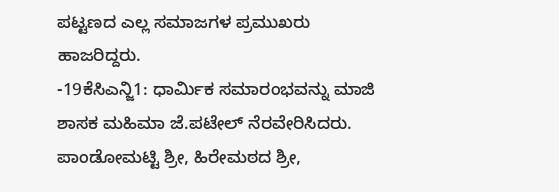ಪಟ್ಟಣದ ಎಲ್ಲ ಸಮಾಜಗಳ ಪ್ರಮುಖರು ಹಾಜರಿದ್ದರು.
-19ಕೆಸಿಎನ್ಜಿ1: ಧಾರ್ಮಿಕ ಸಮಾರಂಭವನ್ನು ಮಾಜಿ ಶಾಸಕ ಮಹಿಮಾ ಜೆ.ಪಟೇಲ್ ನೆರವೇರಿಸಿದರು. ಪಾಂಡೋಮಟ್ಟಿ ಶ್ರೀ, ಹಿರೇಮಠದ ಶ್ರೀ,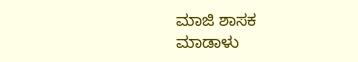ಮಾಜಿ ಶಾಸಕ ಮಾಡಾಳು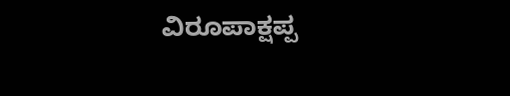ವಿರೂಪಾಕ್ಷಪ್ಪ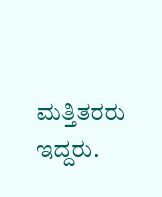ಮತ್ತಿತರರು ಇದ್ದರು.